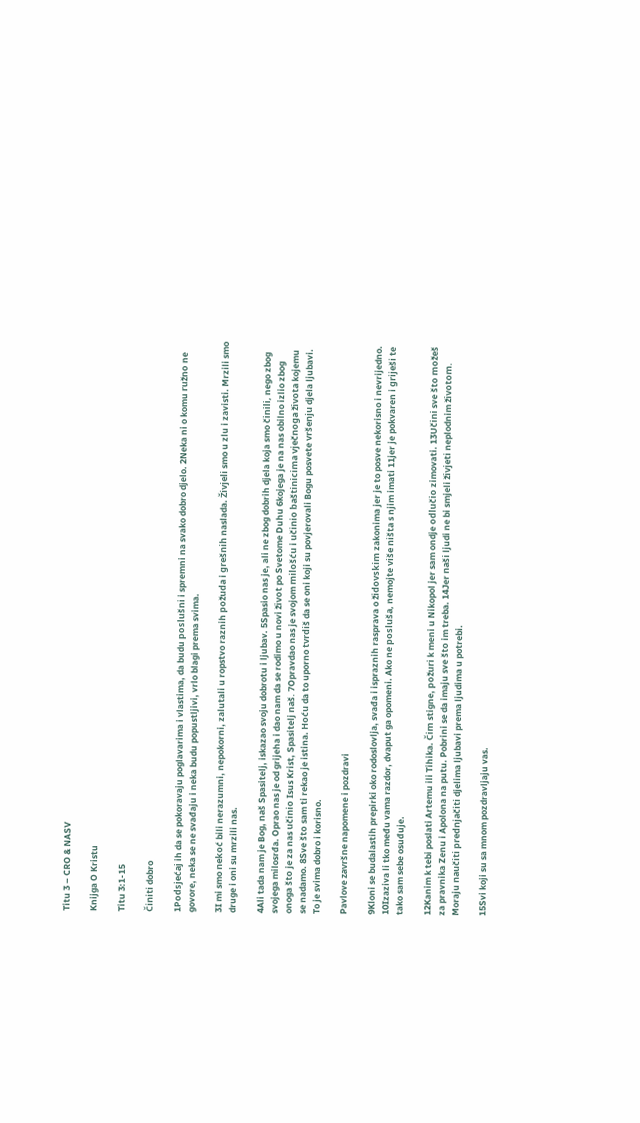Titu 3 – CRO & NASV

Knijga O Kristu

Titu 3:1-15

Činiti dobro

1Podsjećaj ih da se pokoravaju poglavarima i vlastima, da budu poslušni i spremni na svako dobro djelo. 2Neka ni o komu ružno ne govore, neka se ne svađaju i neka budu popustljivi, vrlo blagi prema svima.

3I mi smo nekoć bili nerazumni, nepokorni, zalutali u ropstvo raznih požuda i grešnih naslada. Živjeli smo u zlu i zavisti. Mrzili smo druge i oni su mrzili nas.

4Ali tada nam je Bog, naš Spasitelj, iskazao svoju dobrotu i ljubav. 5Spasio nas je, ali ne zbog dobrih djela koja smo činili, nego zbog svojega milosrđa. Oprao nas je od grijeha i dao nam da se rodimo u novi život po Svetome Duhu 6kojega je na nas obilno izlio zbog onoga što je za nas učinio Isus Krist, Spasitelj naš. 7Opravdao nas je svojom milošću i učinio baštinicima vječnoga života kojemu se nadamo. 8Sve što sam ti rekao je istina. Hoću da to uporno tvrdiš da se oni koji su povjerovali Bogu posvete vršenju djela ljubavi. To je svima dobro i korisno.

Pavlove završne napomene i pozdravi

9Kloni se budalastih prepirki oko rodoslovlja, svađa i ispraznih rasprava o židovskim zakonima jer je to posve nekorisno i nevrijedno. 10Izaziva li tko među vama razdor, dvaput ga opomeni. Ako ne posluša, nemojte više ništa s njim imati 11jer je pokvaren i griješi te tako sam sebe osuđuje.

12Kanim k tebi poslati Artemu ili Tihika. Čim stigne, požuri k meni u Nikopol jer sam ondje odlučio zimovati. 13Učini sve što možeš za pravnika Zenu i Apolona na putu. Pobrini se da imaju sve što im treba. 14Jer naši ljudi ne bi smjeli živjeti neplodnim životom. Moraju naučiti prednjačiti djelima ljubavi prema ljudima u potrebi.

15Svi koji su sa mnom pozdravljaju vas.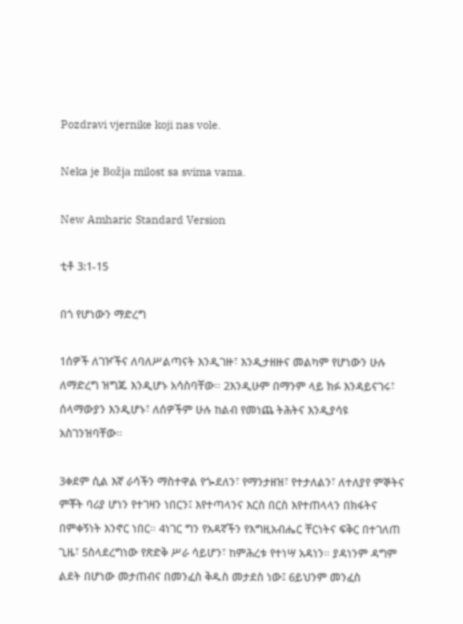Pozdravi vjernike koji nas vole.

Neka je Božja milost sa svima vama.

New Amharic Standard Version

ቲቶ 3:1-15

በጎ የሆነውን ማድረግ

1ሰዎች ለገዦችና ለባለሥልጣናት እንዲገዙ፣ እንዲታዘዙና መልካም የሆነውን ሁሉ ለማድረግ ዝግጁ እንዲሆኑ አሳስባቸው። 2እንዲሁም በማንም ላይ ክፉ እንዳይናገሩ፣ ሰላማውያን እንዲሆኑ፣ ለሰዎችም ሁሉ ከልብ የመነጨ ትሕትና እንዲያሳዩ አስገንዝባቸው።

3ቀደም ሲል እኛ ራሳችን ማስተዋል የጐደለን፣ የማንታዘዝ፣ የተታለልን፣ ለተለያየ ምኞትና ምቾት ባሪያ ሆነን የተገዛን ነበርን፤ እየተጣላንና እርስ በርስ እየተጠላላን በክፋትና በምቀኝነት እንኖር ነበር። 4ነገር ግን የአዳኛችን የእግዚአብሔር ቸርነትና ፍቅር በተገለጠ ጊዜ፣ 5ስላደረግነው የጽድቅ ሥራ ሳይሆን፣ ከምሕረቱ የተነሣ አዳነን። ያዳነንም ዳግም ልደት በሆነው መታጠብና በመንፈስ ቅዱስ መታደስ ነው፤ 6ይህንም መንፈስ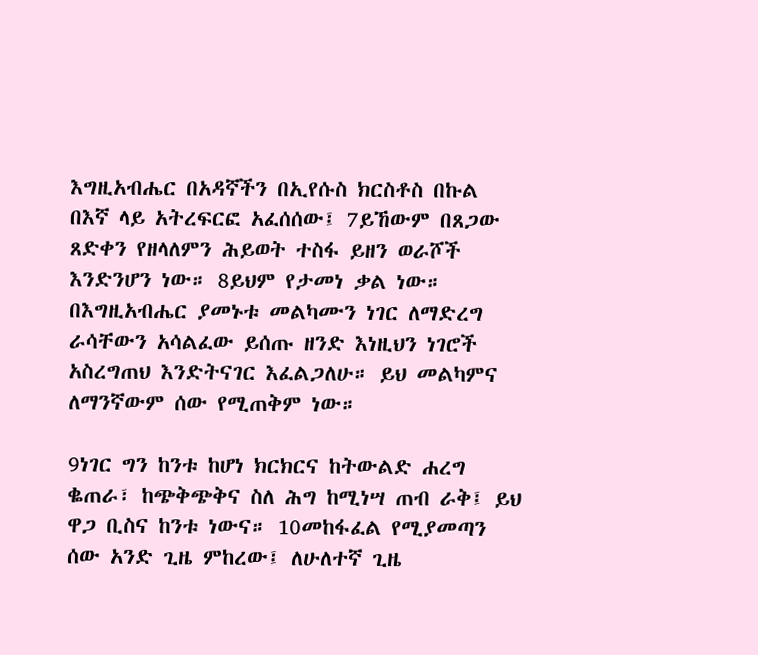እግዚአብሔር በአዳኛችን በኢየሱስ ክርስቶስ በኩል በእኛ ላይ አትረፍርፎ አፈሰሰው፤ 7ይኸውም በጸጋው ጸድቀን የዘላለምን ሕይወት ተስፋ ይዘን ወራሾች እንድንሆን ነው። 8ይህም የታመነ ቃል ነው። በእግዚአብሔር ያመኑቱ መልካሙን ነገር ለማድረግ ራሳቸውን አሳልፈው ይሰጡ ዘንድ እነዚህን ነገሮች አስረግጠህ እንድትናገር እፈልጋለሁ። ይህ መልካምና ለማንኛውም ሰው የሚጠቅም ነው።

9ነገር ግን ከንቱ ከሆነ ክርክርና ከትውልድ ሐረግ ቈጠራ፣ ከጭቅጭቅና ስለ ሕግ ከሚነሣ ጠብ ራቅ፤ ይህ ዋጋ ቢስና ከንቱ ነውና። 10መከፋፈል የሚያመጣን ሰው አንድ ጊዜ ምከረው፤ ለሁለተኛ ጊዜ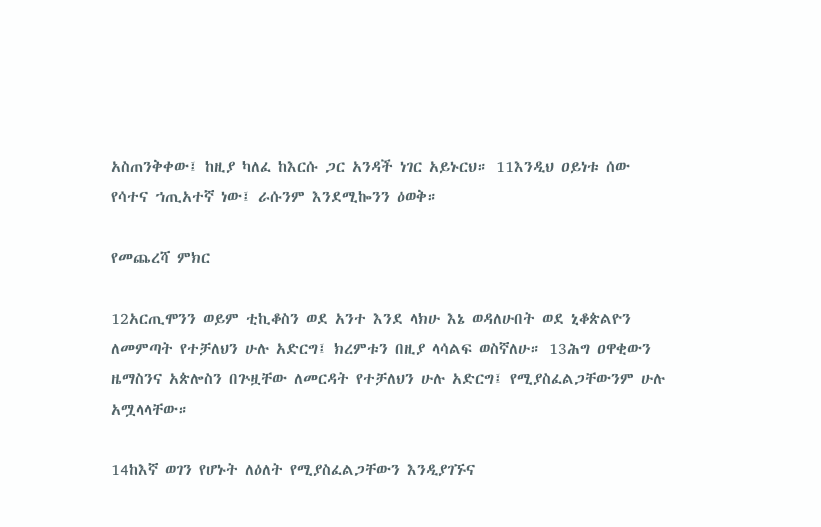አስጠንቅቀው፤ ከዚያ ካለፈ ከእርሱ ጋር አንዳች ነገር አይኑርህ። 11እንዲህ ዐይነቱ ሰው የሳተና ኀጢአተኛ ነው፤ ራሱንም እንደሚኰንን ዕወቅ።

የመጨረሻ ምክር

12አርጢሞንን ወይም ቲኪቆስን ወደ አንተ እንደ ላክሁ እኔ ወዳለሁበት ወደ ኒቆጵልዮን ለመምጣት የተቻለህን ሁሉ አድርግ፤ ክረምቱን በዚያ ላሳልፍ ወስኛለሁ። 13ሕግ ዐዋቂውን ዜማስንና አጵሎስን በጕዟቸው ለመርዳት የተቻለህን ሁሉ አድርግ፤ የሚያስፈልጋቸውንም ሁሉ አሟላላቸው።

14ከእኛ ወገን የሆኑት ለዕለት የሚያስፈልጋቸውን እንዲያገኙና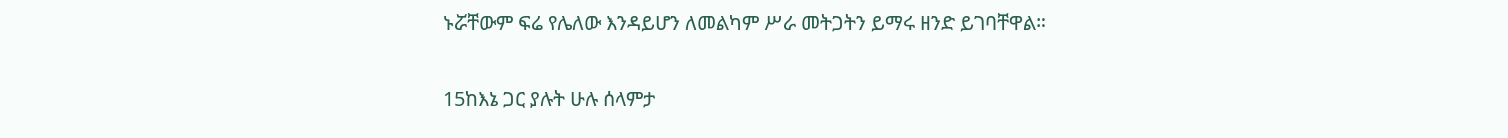ኑሯቸውም ፍሬ የሌለው እንዳይሆን ለመልካም ሥራ መትጋትን ይማሩ ዘንድ ይገባቸዋል።

15ከእኔ ጋር ያሉት ሁሉ ሰላምታ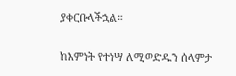ያቀርቡላችኋል።

ከእምነት የተነሣ ለሚወድዱን ሰላምታ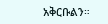አቅርቡልን።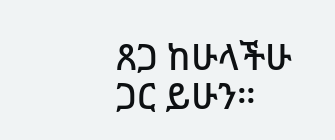ጸጋ ከሁላችሁ ጋር ይሁን።